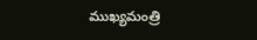ముఖ్యమంత్రి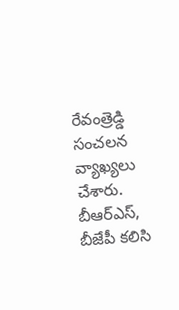రేవంత్రెడ్డి సంచలన వ్యాఖ్యలు చేశారు. బీఆర్ఎస్, బీజేపీ కలిసి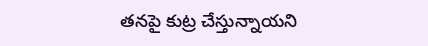తనపై కుట్ర చేస్తున్నాయని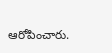ఆరోపించారు.